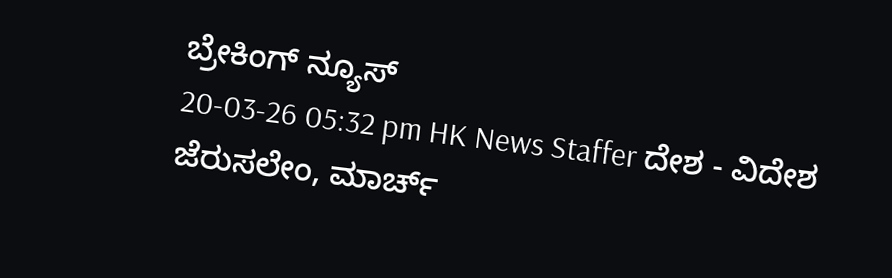ಬ್ರೇಕಿಂಗ್ ನ್ಯೂಸ್
20-03-26 05:32 pm HK News Staffer ದೇಶ - ವಿದೇಶ
ಜೆರುಸಲೇಂ, ಮಾರ್ಚ್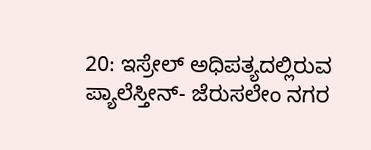20: ಇಸ್ರೇಲ್ ಅಧಿಪತ್ಯದಲ್ಲಿರುವ ಪ್ಯಾಲೆಸ್ತೀನ್- ಜೆರುಸಲೇಂ ನಗರ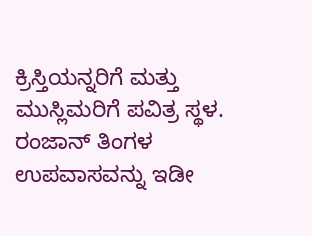ಕ್ರಿಸ್ತಿಯನ್ನರಿಗೆ ಮತ್ತು ಮುಸ್ಲಿಮರಿಗೆ ಪವಿತ್ರ ಸ್ಥಳ. ರಂಜಾನ್ ತಿಂಗಳ ಉಪವಾಸವನ್ನು ಇಡೀ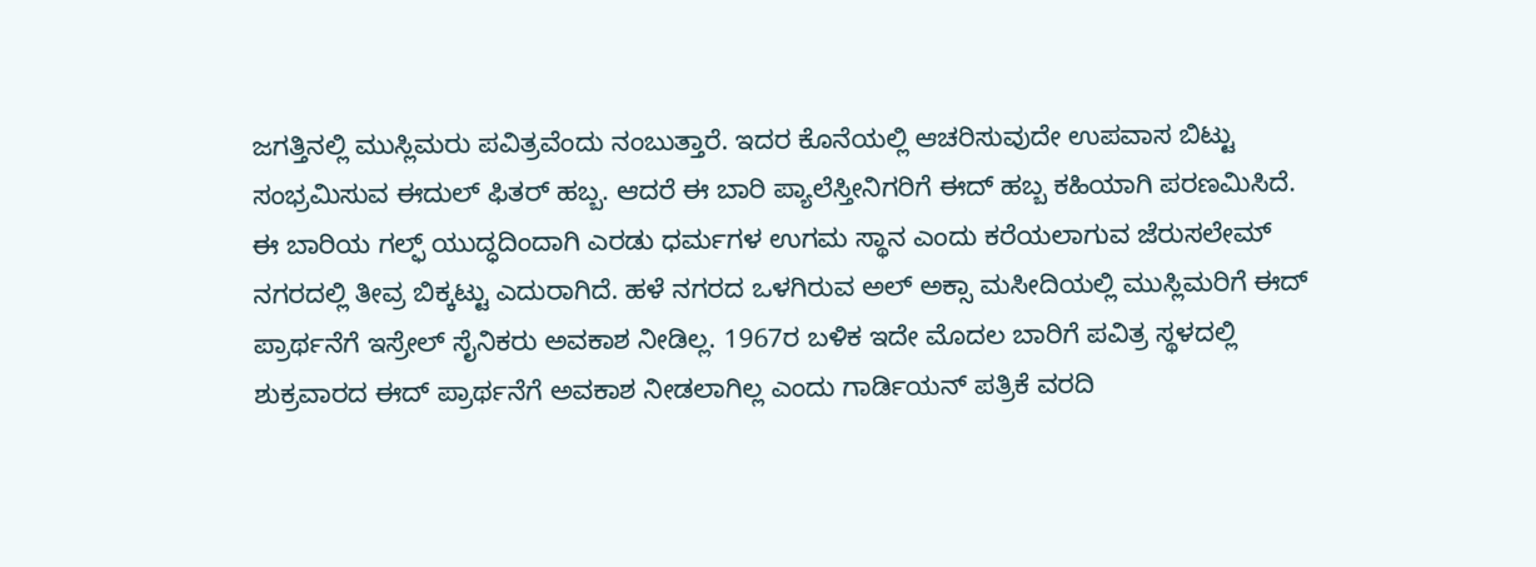ಜಗತ್ತಿನಲ್ಲಿ ಮುಸ್ಲಿಮರು ಪವಿತ್ರವೆಂದು ನಂಬುತ್ತಾರೆ. ಇದರ ಕೊನೆಯಲ್ಲಿ ಆಚರಿಸುವುದೇ ಉಪವಾಸ ಬಿಟ್ಟು ಸಂಭ್ರಮಿಸುವ ಈದುಲ್ ಫಿತರ್ ಹಬ್ಬ. ಆದರೆ ಈ ಬಾರಿ ಪ್ಯಾಲೆಸ್ತೀನಿಗರಿಗೆ ಈದ್ ಹಬ್ಬ ಕಹಿಯಾಗಿ ಪರಣಮಿಸಿದೆ.
ಈ ಬಾರಿಯ ಗಲ್ಫ್ ಯುದ್ಧದಿಂದಾಗಿ ಎರಡು ಧರ್ಮಗಳ ಉಗಮ ಸ್ಥಾನ ಎಂದು ಕರೆಯಲಾಗುವ ಜೆರುಸಲೇಮ್ ನಗರದಲ್ಲಿ ತೀವ್ರ ಬಿಕ್ಕಟ್ಟು ಎದುರಾಗಿದೆ. ಹಳೆ ನಗರದ ಒಳಗಿರುವ ಅಲ್ ಅಕ್ಸಾ ಮಸೀದಿಯಲ್ಲಿ ಮುಸ್ಲಿಮರಿಗೆ ಈದ್ ಪ್ರಾರ್ಥನೆಗೆ ಇಸ್ರೇಲ್ ಸೈನಿಕರು ಅವಕಾಶ ನೀಡಿಲ್ಲ. 1967ರ ಬಳಿಕ ಇದೇ ಮೊದಲ ಬಾರಿಗೆ ಪವಿತ್ರ ಸ್ಥಳದಲ್ಲಿ ಶುಕ್ರವಾರದ ಈದ್ ಪ್ರಾರ್ಥನೆಗೆ ಅವಕಾಶ ನೀಡಲಾಗಿಲ್ಲ ಎಂದು ಗಾರ್ಡಿಯನ್ ಪತ್ರಿಕೆ ವರದಿ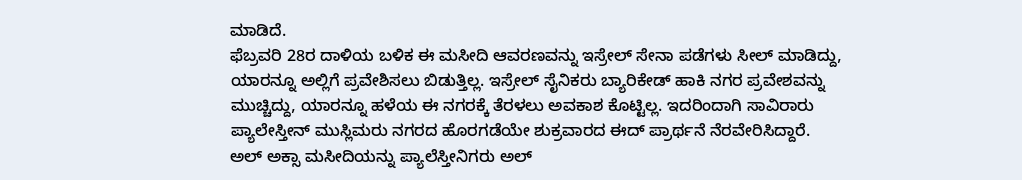ಮಾಡಿದೆ.
ಫೆಬ್ರವರಿ 28ರ ದಾಳಿಯ ಬಳಿಕ ಈ ಮಸೀದಿ ಆವರಣವನ್ನು ಇಸ್ರೇಲ್ ಸೇನಾ ಪಡೆಗಳು ಸೀಲ್ ಮಾಡಿದ್ದು, ಯಾರನ್ನೂ ಅಲ್ಲಿಗೆ ಪ್ರವೇಶಿಸಲು ಬಿಡುತ್ತಿಲ್ಲ. ಇಸ್ರೇಲ್ ಸೈನಿಕರು ಬ್ಯಾರಿಕೇಡ್ ಹಾಕಿ ನಗರ ಪ್ರವೇಶವನ್ನು ಮುಚ್ಚಿದ್ದು, ಯಾರನ್ನೂ ಹಳೆಯ ಈ ನಗರಕ್ಕೆ ತೆರಳಲು ಅವಕಾಶ ಕೊಟ್ಟಿಲ್ಲ. ಇದರಿಂದಾಗಿ ಸಾವಿರಾರು ಪ್ಯಾಲೇಸ್ತೀನ್ ಮುಸ್ಲಿಮರು ನಗರದ ಹೊರಗಡೆಯೇ ಶುಕ್ರವಾರದ ಈದ್ ಪ್ರಾರ್ಥನೆ ನೆರವೇರಿಸಿದ್ದಾರೆ.
ಅಲ್ ಅಕ್ಸಾ ಮಸೀದಿಯನ್ನು ಪ್ಯಾಲೆಸ್ತೀನಿಗರು ಅಲ್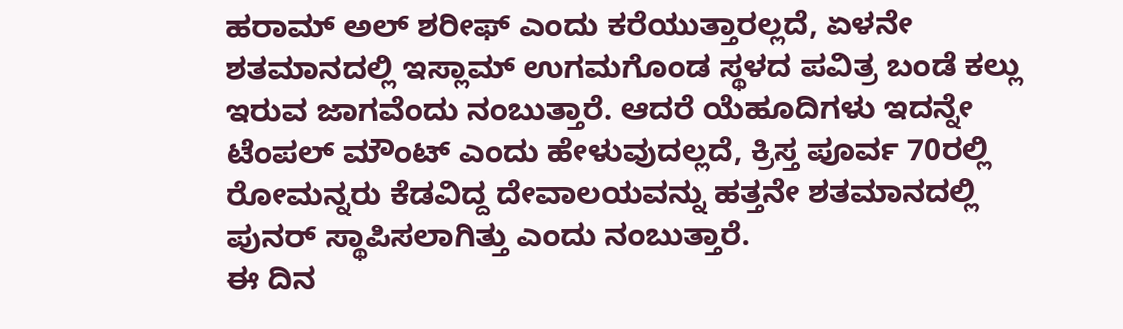ಹರಾಮ್ ಅಲ್ ಶರೀಫ್ ಎಂದು ಕರೆಯುತ್ತಾರಲ್ಲದೆ, ಏಳನೇ ಶತಮಾನದಲ್ಲಿ ಇಸ್ಲಾಮ್ ಉಗಮಗೊಂಡ ಸ್ಥಳದ ಪವಿತ್ರ ಬಂಡೆ ಕಲ್ಲು ಇರುವ ಜಾಗವೆಂದು ನಂಬುತ್ತಾರೆ. ಆದರೆ ಯೆಹೂದಿಗಳು ಇದನ್ನೇ ಟೆಂಪಲ್ ಮೌಂಟ್ ಎಂದು ಹೇಳುವುದಲ್ಲದೆ, ಕ್ರಿಸ್ತ ಪೂರ್ವ 70ರಲ್ಲಿ ರೋಮನ್ನರು ಕೆಡವಿದ್ದ ದೇವಾಲಯವನ್ನು ಹತ್ತನೇ ಶತಮಾನದಲ್ಲಿ ಪುನರ್ ಸ್ಥಾಪಿಸಲಾಗಿತ್ತು ಎಂದು ನಂಬುತ್ತಾರೆ.
ಈ ದಿನ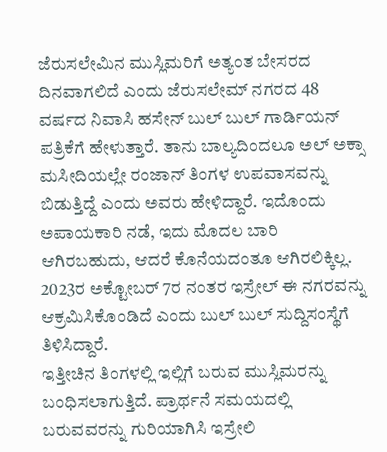ಜೆರುಸಲೇಮಿನ ಮುಸ್ಲಿಮರಿಗೆ ಅತ್ಯಂತ ಬೇಸರದ ದಿನವಾಗಲಿದೆ ಎಂದು ಜೆರುಸಲೇಮ್ ನಗರದ 48 ವರ್ಷದ ನಿವಾಸಿ ಹಸೇನ್ ಬುಲ್ ಬುಲ್ ಗಾರ್ಡಿಯನ್ ಪತ್ರಿಕೆಗೆ ಹೇಳುತ್ತಾರೆ. ತಾನು ಬಾಲ್ಯದಿಂದಲೂ ಅಲ್ ಅಕ್ಸಾ ಮಸೀದಿಯಲ್ಲೇ ರಂಜಾನ್ ತಿಂಗಳ ಉಪವಾಸವನ್ನು ಬಿಡುತ್ತಿದ್ದೆ ಎಂದು ಅವರು ಹೇಳಿದ್ದಾರೆ. ಇದೊಂದು ಅಪಾಯಕಾರಿ ನಡೆ, ಇದು ಮೊದಲ ಬಾರಿ ಆಗಿರಬಹುದು, ಆದರೆ ಕೊನೆಯದಂತೂ ಆಗಿರಲಿಕ್ಕಿಲ್ಲ. 2023ರ ಅಕ್ಟೋಬರ್ 7ರ ನಂತರ ಇಸ್ರೇಲ್ ಈ ನಗರವನ್ನು ಆಕ್ರಮಿಸಿಕೊಂಡಿದೆ ಎಂದು ಬುಲ್ ಬುಲ್ ಸುದ್ದಿಸಂಸ್ಥೆಗೆ ತಿಳಿಸಿದ್ದಾರೆ.
ಇತ್ತೀಚಿನ ತಿಂಗಳಲ್ಲಿ ಇಲ್ಲಿಗೆ ಬರುವ ಮುಸ್ಲಿಮರನ್ನು ಬಂಧಿಸಲಾಗುತ್ತಿದೆ. ಪ್ರಾರ್ಥನೆ ಸಮಯದಲ್ಲಿ ಬರುವವರನ್ನು ಗುರಿಯಾಗಿಸಿ ಇಸ್ರೇಲಿ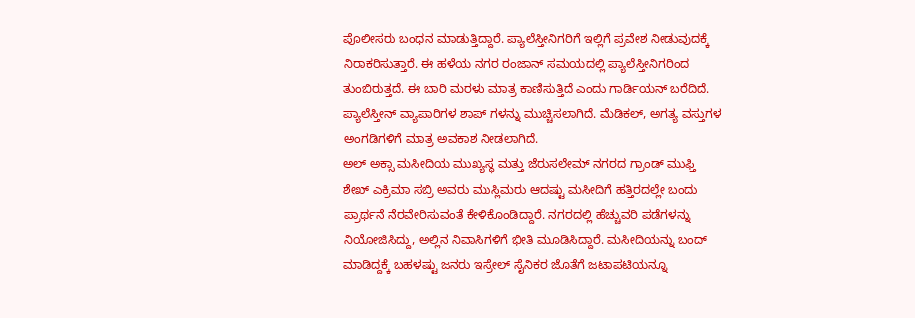ಪೊಲೀಸರು ಬಂಧನ ಮಾಡುತ್ತಿದ್ದಾರೆ. ಪ್ಯಾಲೆಸ್ತೀನಿಗರಿಗೆ ಇಲ್ಲಿಗೆ ಪ್ರವೇಶ ನೀಡುವುದಕ್ಕೆ ನಿರಾಕರಿಸುತ್ತಾರೆ. ಈ ಹಳೆಯ ನಗರ ರಂಜಾನ್ ಸಮಯದಲ್ಲಿ ಪ್ಯಾಲೆಸ್ತೀನಿಗರಿಂದ ತುಂಬಿರುತ್ತದೆ. ಈ ಬಾರಿ ಮರಳು ಮಾತ್ರ ಕಾಣಿಸುತ್ತಿದೆ ಎಂದು ಗಾರ್ಡಿಯನ್ ಬರೆದಿದೆ. ಪ್ಯಾಲೆಸ್ತೀನ್ ವ್ಯಾಪಾರಿಗಳ ಶಾಪ್ ಗಳನ್ನು ಮುಚ್ಚಿಸಲಾಗಿದೆ. ಮೆಡಿಕಲ್, ಅಗತ್ಯ ವಸ್ತುಗಳ ಅಂಗಡಿಗಳಿಗೆ ಮಾತ್ರ ಅವಕಾಶ ನೀಡಲಾಗಿದೆ.
ಅಲ್ ಅಕ್ಸಾ ಮಸೀದಿಯ ಮುಖ್ಯಸ್ಥ ಮತ್ತು ಜೆರುಸಲೇಮ್ ನಗರದ ಗ್ರಾಂಡ್ ಮುಫ್ತಿ ಶೇಖ್ ಎಕ್ರಿಮಾ ಸಬ್ರಿ ಅವರು ಮುಸ್ಲಿಮರು ಆದಷ್ಟು ಮಸೀದಿಗೆ ಹತ್ತಿರದಲ್ಲೇ ಬಂದು ಪ್ರಾರ್ಥನೆ ನೆರವೇರಿಸುವಂತೆ ಕೇಳಿಕೊಂಡಿದ್ದಾರೆ. ನಗರದಲ್ಲಿ ಹೆಚ್ಚುವರಿ ಪಡೆಗಳನ್ನು ನಿಯೋಜಿಸಿದ್ದು, ಅಲ್ಲಿನ ನಿವಾಸಿಗಳಿಗೆ ಭೀತಿ ಮೂಡಿಸಿದ್ದಾರೆ. ಮಸೀದಿಯನ್ನು ಬಂದ್ ಮಾಡಿದ್ದಕ್ಕೆ ಬಹಳಷ್ಟು ಜನರು ಇಸ್ರೇಲ್ ಸೈನಿಕರ ಜೊತೆಗೆ ಜಟಾಪಟಿಯನ್ನೂ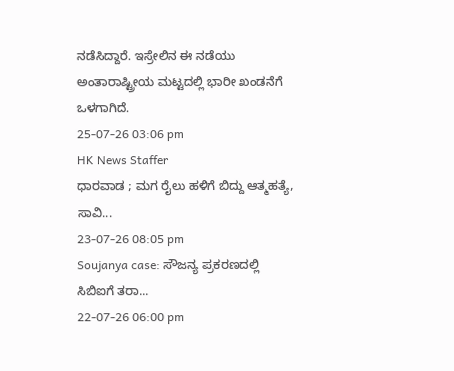ನಡೆಸಿದ್ದಾರೆ. ಇಸ್ರೇಲಿನ ಈ ನಡೆಯು ಅಂತಾರಾಷ್ಟ್ರೀಯ ಮಟ್ಟದಲ್ಲಿ ಭಾರೀ ಖಂಡನೆಗೆ ಒಳಗಾಗಿದೆ.
25-07-26 03:06 pm
HK News Staffer
ಧಾರವಾಡ ; ಮಗ ರೈಲು ಹಳಿಗೆ ಬಿದ್ದು ಆತ್ಮಹತ್ಯೆ, ಸಾವಿ...
23-07-26 08:05 pm
Soujanya case: ಸೌಜನ್ಯ ಪ್ರಕರಣದಲ್ಲಿ ಸಿಬಿಐಗೆ ತರಾ...
22-07-26 06:00 pm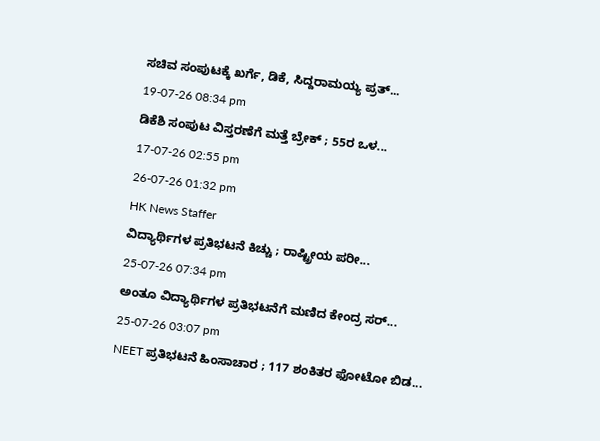ಸಚಿವ ಸಂಪುಟಕ್ಕೆ ಖರ್ಗೆ, ಡಿಕೆ, ಸಿದ್ದರಾಮಯ್ಯ ಪ್ರತ್...
19-07-26 08:34 pm
ಡಿಕೆಶಿ ಸಂಪುಟ ವಿಸ್ತರಣೆಗೆ ಮತ್ತೆ ಬ್ರೇಕ್ ; 55ರ ಒಳ...
17-07-26 02:55 pm
26-07-26 01:32 pm
HK News Staffer
ವಿದ್ಯಾರ್ಥಿಗಳ ಪ್ರತಿಭಟನೆ ಕಿಚ್ಚು ; ರಾಷ್ಟ್ರೀಯ ಪರೀ...
25-07-26 07:34 pm
ಅಂತೂ ವಿದ್ಯಾರ್ಥಿಗಳ ಪ್ರತಿಭಟನೆಗೆ ಮಣಿದ ಕೇಂದ್ರ ಸರ್...
25-07-26 03:07 pm
NEET ಪ್ರತಿಭಟನೆ ಹಿಂಸಾಚಾರ ; 117 ಶಂಕಿತರ ಫೋಟೋ ಬಿಡ...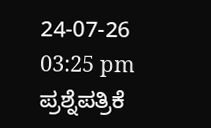24-07-26 03:25 pm
ಪ್ರಶ್ನೆಪತ್ರಿಕೆ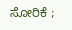ಸೋರಿಕೆ ;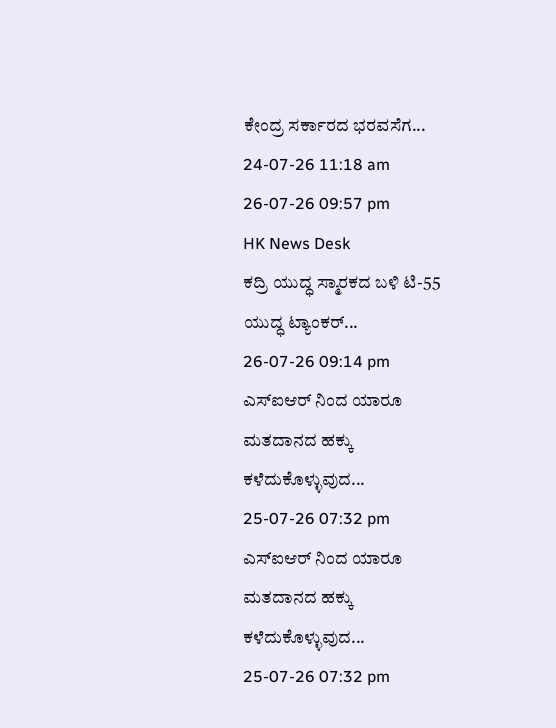ಕೇಂದ್ರ ಸರ್ಕಾರದ ಭರವಸೆಗ...
24-07-26 11:18 am
26-07-26 09:57 pm
HK News Desk
ಕದ್ರಿ ಯುದ್ಧ ಸ್ಮಾರಕದ ಬಳಿ ಟಿ-55 ಯುದ್ಧ ಟ್ಯಾಂಕರ್...
26-07-26 09:14 pm
ಎಸ್ಐಆರ್ ನಿಂದ ಯಾರೂ ಮತದಾನದ ಹಕ್ಕು ಕಳೆದುಕೊಳ್ಳುವುದ...
25-07-26 07:32 pm
ಎಸ್ಐಆರ್ ನಿಂದ ಯಾರೂ ಮತದಾನದ ಹಕ್ಕು ಕಳೆದುಕೊಳ್ಳುವುದ...
25-07-26 07:32 pm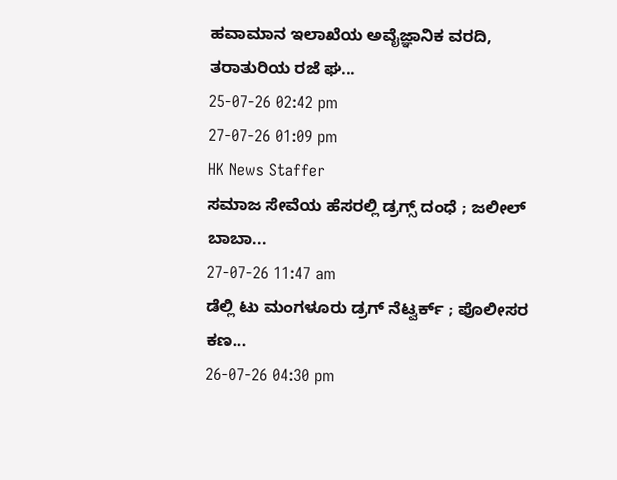ಹವಾಮಾನ ಇಲಾಖೆಯ ಅವೈಜ್ಞಾನಿಕ ವರದಿ, ತರಾತುರಿಯ ರಜೆ ಘ...
25-07-26 02:42 pm
27-07-26 01:09 pm
HK News Staffer
ಸಮಾಜ ಸೇವೆಯ ಹೆಸರಲ್ಲಿ ಡ್ರಗ್ಸ್ ದಂಧೆ ; ಜಲೀಲ್ ಬಾಬಾ...
27-07-26 11:47 am
ಡೆಲ್ಲಿ ಟು ಮಂಗಳೂರು ಡ್ರಗ್ ನೆಟ್ವರ್ಕ್ ; ಪೊಲೀಸರ ಕಣ...
26-07-26 04:30 pm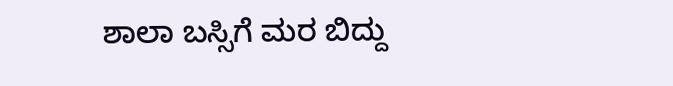ಶಾಲಾ ಬಸ್ಸಿಗೆ ಮರ ಬಿದ್ದು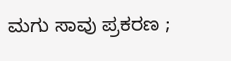ಮಗು ಸಾವು ಪ್ರಕರಣ ;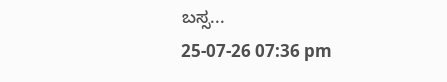ಬಸ್ಸ...
25-07-26 07:36 pm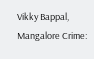Vikky Bappal, Mangalore Crime: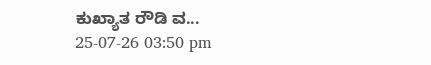ಕುಖ್ಯಾತ ರೌಡಿ ವ...
25-07-26 03:50 pm